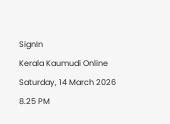SignIn
Kerala Kaumudi Online
Saturday, 14 March 2026 8.25 PM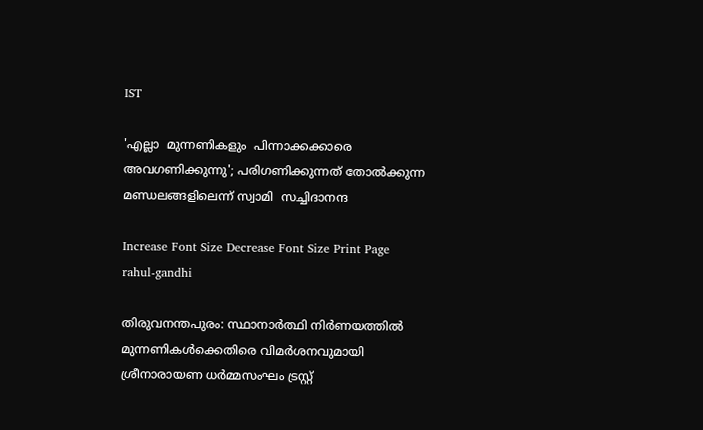IST

'എല്ലാ  മുന്നണികളും  പിന്നാക്കക്കാരെ  അവഗണിക്കുന്നു'; പരിഗണിക്കുന്നത് തോൽക്കുന്ന മണ്ഡലങ്ങളിലെന്ന് സ്വാമി  സച്ചിദാനന്ദ

Increase Font Size Decrease Font Size Print Page
rahul-gandhi

തിരുവനന്തപുരം: സ്ഥാനാർത്ഥി നിർണയത്തിൽ മുന്നണികൾക്കെതിരെ വിമർശനവുമായി ശ്രീനാരായണ ധർമ്മസംഘം ട്രസ്റ്റ്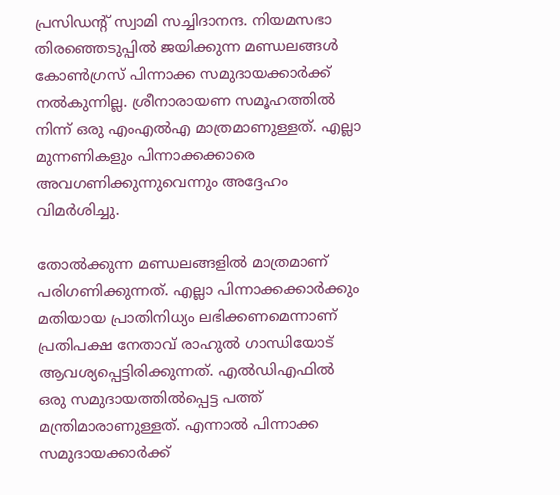പ്രസിഡന്റ് സ്വാമി സച്ചിദാനന്ദ. നിയമസഭാ തിരഞ്ഞെടുപ്പിൽ ജയിക്കുന്ന മണ്ഡലങ്ങൾ കോൺഗ്രസ് പിന്നാക്ക സമുദായക്കാർക്ക് നൽകുന്നില്ല. ശ്രീനാരായണ സമൂഹത്തിൽ നിന്ന് ഒരു എംഎൽഎ മാത്രമാണുള്ളത്. എല്ലാ മുന്നണികളും പിന്നാക്കക്കാരെ അവഗണിക്കുന്നുവെന്നും അദ്ദേഹം വിമർശിച്ചു.

തോൽക്കുന്ന മണ്ഡലങ്ങളിൽ മാത്രമാണ് പരിഗണിക്കുന്നത്. എല്ലാ പിന്നാക്കക്കാർക്കും മതിയായ പ്രാതിനിധ്യം ലഭിക്കണമെന്നാണ് പ്രതിപക്ഷ നേതാവ് രാഹുൽ ഗാന്ധിയോട് ആവശ്യപ്പെട്ടിരിക്കുന്നത്. എൽഡിഎഫിൽ ഒരു സമുദായത്തിൽപ്പെട്ട പത്ത് മന്ത്രിമാരാണുള്ളത്. എന്നാൽ പിന്നാക്ക സമുദായക്കാർക്ക്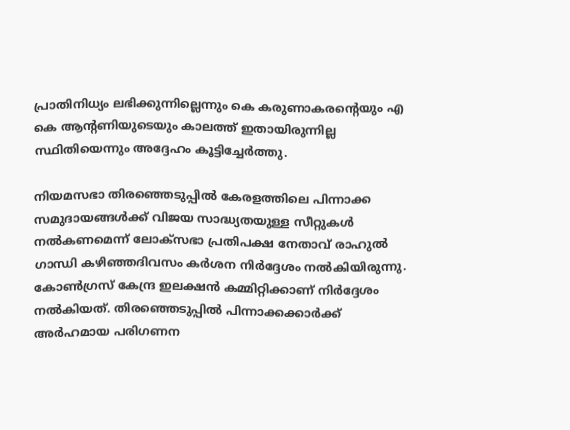പ്രാതിനിധ്യം ലഭിക്കുന്നില്ലെന്നും കെ കരുണാകരന്റെയും എ കെ ആന്റണിയുടെയും കാലത്ത് ഇതായിരുന്നില്ല സ്ഥിതിയെന്നും അദ്ദേഹം കൂട്ടിച്ചേർത്തു.

നിയമസഭാ തിരഞ്ഞെടുപ്പിൽ കേരളത്തിലെ പിന്നാക്ക സമുദായങ്ങൾക്ക് വിജയ സാദ്ധ്യതയുള്ള സീറ്റുകൾ നൽകണമെന്ന് ലോക്സഭാ പ്രതിപക്ഷ നേതാവ് രാഹുൽ ഗാന്ധി കഴിഞ്ഞദിവസം കർശന നിർദ്ദേശം നൽകിയിരുന്നു. കോൺഗ്രസ് കേന്ദ്ര ഇലക്ഷൻ കമ്മിറ്റിക്കാണ് നിർദ്ദേശം നൽകിയത്. തിരഞ്ഞെടുപ്പിൽ പിന്നാക്കക്കാർക്ക് അർഹമായ പരിഗണന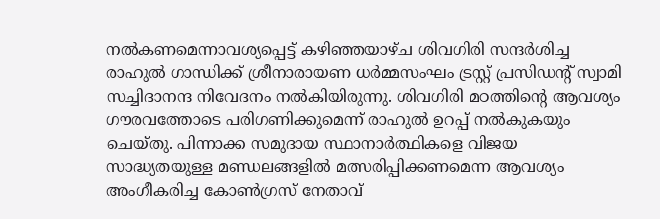നൽകണമെന്നാവശ്യപ്പെട്ട് കഴിഞ്ഞയാഴ്ച ശിവഗിരി സന്ദർശിച്ച രാഹുൽ ഗാന്ധിക്ക് ശ്രീനാരായണ ധർമ്മസംഘം ട്രസ്റ്റ് പ്രസിഡന്റ് സ്വാമി സച്ചിദാനന്ദ നിവേദനം നൽകിയിരുന്നു. ശിവഗിരി മഠത്തിന്റെ ആവശ്യം ഗൗരവത്തോടെ പരിഗണിക്കുമെന്ന് രാഹുൽ ഉറപ്പ് നൽകുകയും ചെയ്തു. പിന്നാക്ക സമുദായ സ്ഥാനാർത്ഥികളെ വിജയ സാദ്ധ്യതയുള്ള മണ്ഡലങ്ങളിൽ മത്സരിപ്പിക്കണമെന്ന ആവശ്യം അംഗീകരിച്ച കോൺഗ്രസ് നേതാവ്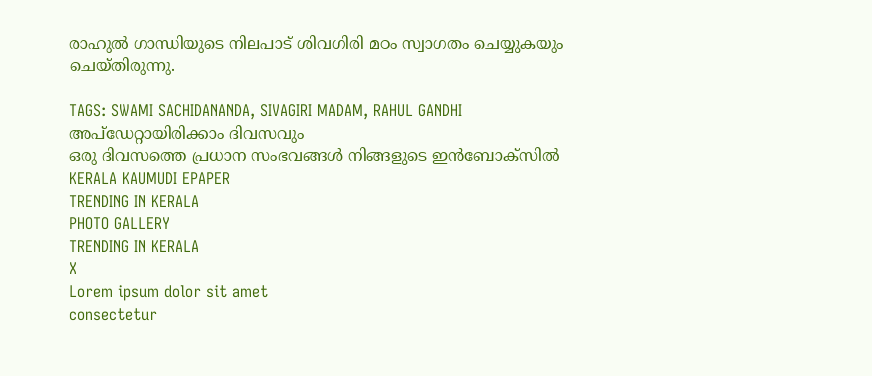രാഹുൽ ഗാന്ധിയുടെ നിലപാട് ശിവഗിരി മഠം സ്വാഗതം ചെയ്യുകയും ചെയ്തിരുന്നു.

TAGS: SWAMI SACHIDANANDA, SIVAGIRI MADAM, RAHUL GANDHI
അപ്ഡേറ്റായിരിക്കാം ദിവസവും
ഒരു ദിവസത്തെ പ്രധാന സംഭവങ്ങൾ നിങ്ങളുടെ ഇൻബോക്സിൽ
KERALA KAUMUDI EPAPER
TRENDING IN KERALA
PHOTO GALLERY
TRENDING IN KERALA
X
Lorem ipsum dolor sit amet
consectetur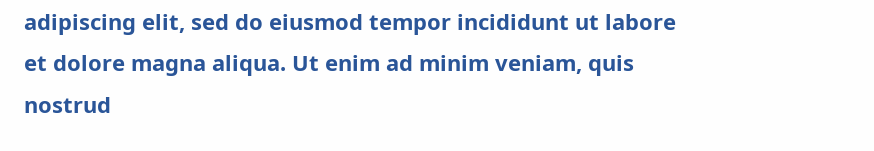adipiscing elit, sed do eiusmod tempor incididunt ut labore et dolore magna aliqua. Ut enim ad minim veniam, quis nostrud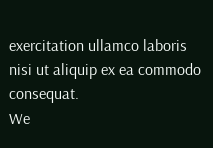exercitation ullamco laboris nisi ut aliquip ex ea commodo consequat.
We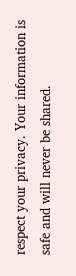respect your privacy. Your information is safe and will never be shared.